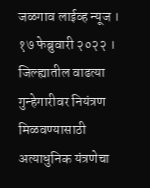जळगाव लाईव्ह न्यूज । १७ फेब्रुवारी २०२२ । जिल्ह्यातील वाढत्या गुन्हेगारीवर नियंत्रण मिळवण्यासाठी अत्याधुनिक यंत्रणेचा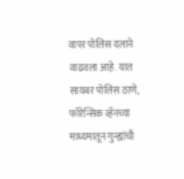वापर पोलिस दलाने वाढवला आहे. यात सायबर पोलिस ठाणे, फॉरेन्सिक व्हॅनच्या माध्यमातून गुन्ह्यांची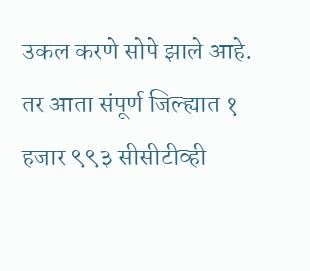उकल करणे सोपे झाले आहे. तर आता संपूर्ण जिल्ह्यात १ हजार ९९३ सीसीटीव्ही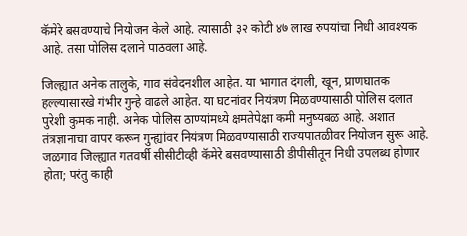कॅमेरे बसवण्याचे नियोजन केले आहे. त्यासाठी ३२ कोटी ४७ लाख रुपयांचा निधी आवश्यक आहे. तसा पोलिस दलाने पाठवला आहे.

जिल्ह्यात अनेक तालुके, गाव संवेदनशील आहेत. या भागात दंगली, खून, प्राणघातक हल्ल्यासारखे गंभीर गुन्हे वाढले आहेत. या घटनांवर नियंत्रण मिळवण्यासाठी पोलिस दलात पुरेशी कुमक नाही. अनेक पोलिस ठाण्यांमध्ये क्षमतेपेक्षा कमी मनुष्यबळ आहे. अशात तंत्रज्ञानाचा वापर करून गुन्ह्यांवर नियंत्रण मिळवण्यासाठी राज्यपातळीवर नियोजन सुरू आहे. जळगाव जिल्ह्यात गतवर्षी सीसीटीव्ही कॅमेरे बसवण्यासाठी डीपीसीतून निधी उपलब्ध होणार होता; परंतु काही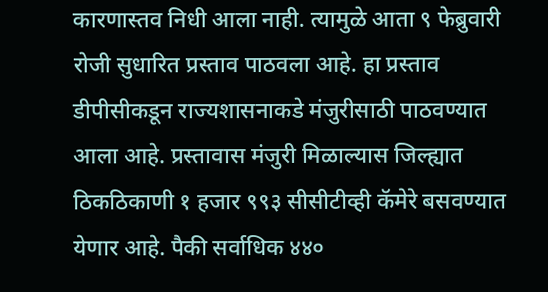कारणास्तव निधी आला नाही. त्यामुळे आता ९ फेब्रुवारी रोजी सुधारित प्रस्ताव पाठवला आहे. हा प्रस्ताव डीपीसीकडून राज्यशासनाकडे मंजुरीसाठी पाठवण्यात आला आहे. प्रस्तावास मंजुरी मिळाल्यास जिल्ह्यात ठिकठिकाणी १ हजार ९९३ सीसीटीव्ही कॅमेरे बसवण्यात येणार आहे. पैकी सर्वाधिक ४४०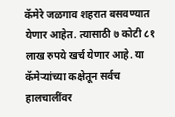कॅमेरे जळगाव शहरात बसवण्यात येणार आहेत. त्यासाठी ७ कोटी ८१ लाख रुपये खर्च येणार आहे. या कॅमेऱ्यांच्या कक्षेतून सर्वच हालचालींवर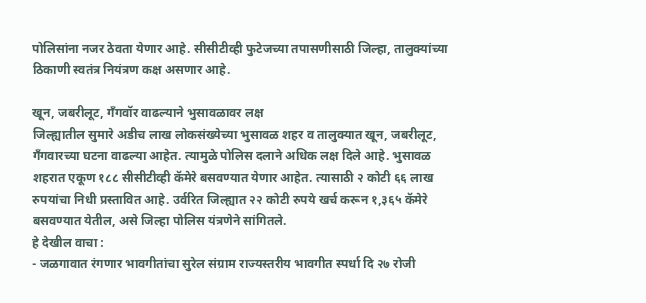पोलिसांना नजर ठेवता येणार आहे. सीसीटीव्ही फुटेजच्या तपासणीसाठी जिल्हा, तालुक्यांच्या ठिकाणी स्वतंत्र नियंत्रण कक्ष असणार आहे.

खून, जबरीलूट, गँगवॉर वाढल्याने भुसावळावर लक्ष
जिल्ह्यातील सुमारे अडीच लाख लोकसंख्येच्या भुसावळ शहर व तालुक्यात खून, जबरीलूट, गँगवारच्या घटना वाढल्या आहेत. त्यामुळे पोलिस दलाने अधिक लक्ष दिले आहे. भुसावळ शहरात एकूण १८८ सीसीटीव्ही कॅमेरे बसवण्यात येणार आहेत. त्यासाठी २ कोटी ६६ लाख रुपयांचा निधी प्रस्तावित आहे. उर्वरित जिल्ह्यात २२ कोटी रुपये खर्च करून १,३६५ कॅमेरे बसवण्यात येतील, असे जिल्हा पोलिस यंत्रणेने सांगितले.
हे देखील वाचा :
- जळगावात रंगणार भावगीतांचा सुरेल संग्राम राज्यस्तरीय भावगीत स्पर्धा दि २७ रोजी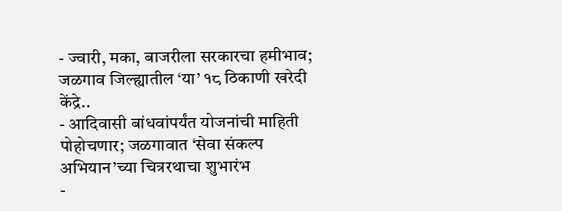- ज्वारी, मका, बाजरीला सरकारचा हमीभाव; जळगाव जिल्ह्यातील ‘या’ १८ ठिकाणी खरेदी केंद्रे..
- आदिवासी बांधवांपर्यंत योजनांची माहिती पोहोचणार; जळगावात ‘सेवा संकल्प अभियान’च्या चित्ररथाचा शुभारंभ
-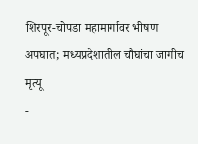शिरपूर-चोपडा महामार्गावर भीषण अपघात; मध्यप्रदेशातील चौघांचा जागीच मृत्यू
-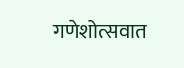गणेशोत्सवात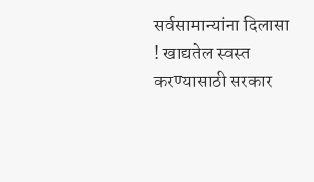सर्वसामान्यांना दिलासा ! खाद्यतेल स्वस्त करण्यासाठी सरकार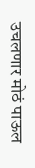उचलणार मोठं पाऊल